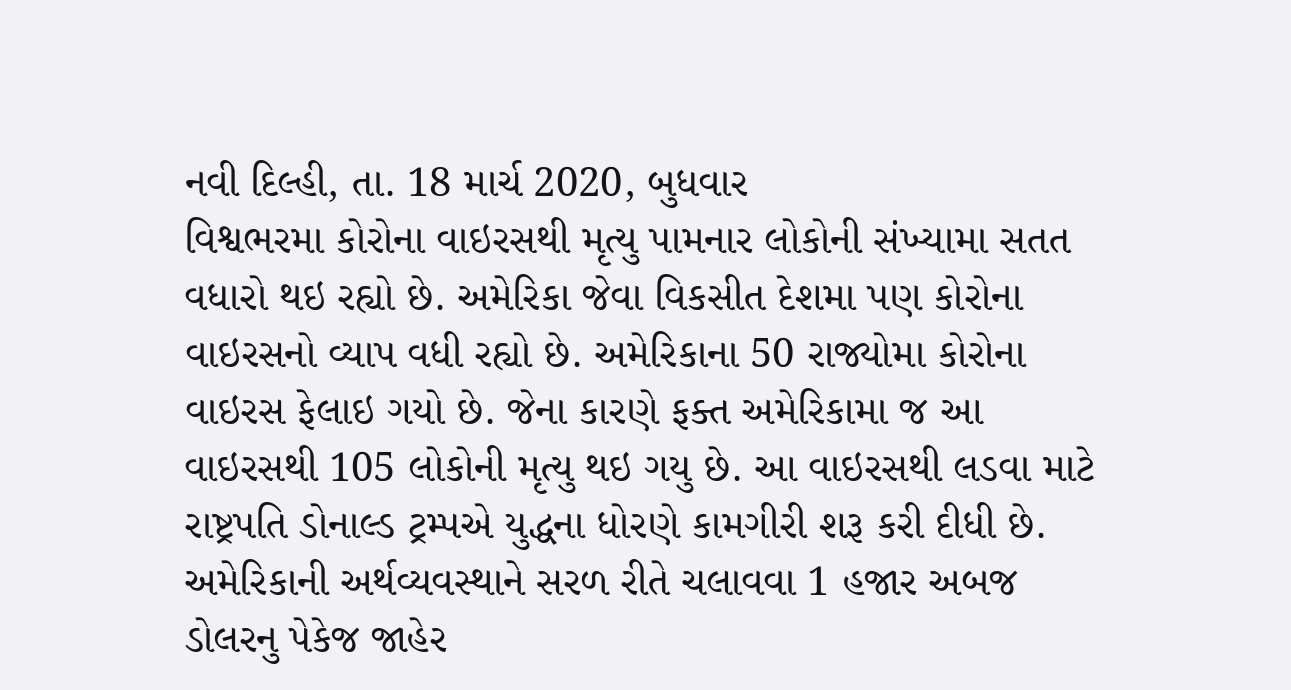નવી દિલ્હી, તા. 18 માર્ચ 2020, બુધવાર
વિશ્વભરમા કોરોના વાઇરસથી મૃત્યુ પામનાર લોકોની સંખ્યામા સતત વધારો થઇ રહ્યો છે. અમેરિકા જેવા વિકસીત દેશમા પણ કોરોના વાઇરસનો વ્યાપ વધી રહ્યો છે. અમેરિકાના 50 રાજ્યોમા કોરોના વાઇરસ ફેલાઇ ગયો છે. જેના કારણે ફક્ત અમેરિકામા જ આ વાઇરસથી 105 લોકોની મૃત્યુ થઇ ગયુ છે. આ વાઇરસથી લડવા માટે રાષ્ટ્રપતિ ડોનાલ્ડ ટ્રમ્પએ યુદ્ધના ધોરણે કામગીરી શરૂ કરી દીધી છે. અમેરિકાની અર્થવ્યવસ્થાને સરળ રીતે ચલાવવા 1 હજાર અબજ ડોલરનુ પેકેજ જાહેર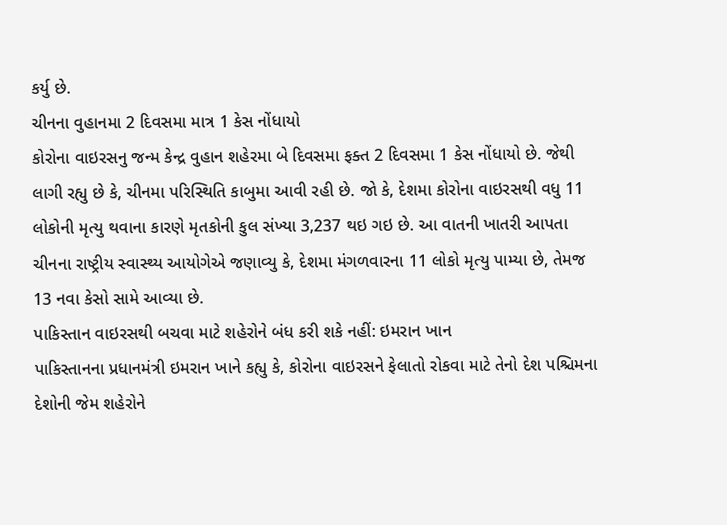કર્યુ છે.
ચીનના વુહાનમા 2 દિવસમા માત્ર 1 કેસ નોંધાયો
કોરોના વાઇરસનુ જન્મ કેન્દ્ર વુહાન શહેરમા બે દિવસમા ફક્ત 2 દિવસમા 1 કેસ નોંધાયો છે. જેથી લાગી રહ્યુ છે કે, ચીનમા પરિસ્થિતિ કાબુમા આવી રહી છે. જો કે, દેશમા કોરોના વાઇરસથી વધુ 11 લોકોની મૃત્યુ થવાના કારણે મૃતકોની કુલ સંખ્યા 3,237 થઇ ગઇ છે. આ વાતની ખાતરી આપતા ચીનના રાષ્ટ્રીય સ્વાસ્થ્ય આયોગેએ જણાવ્યુ કે, દેશમા મંગળવારના 11 લોકો મૃત્યુ પામ્યા છે, તેમજ 13 નવા કેસો સામે આવ્યા છે.
પાકિસ્તાન વાઇરસથી બચવા માટે શહેરોને બંધ કરી શકે નહીં: ઇમરાન ખાન
પાકિસ્તાનના પ્રધાનમંત્રી ઇમરાન ખાને કહ્યુ કે, કોરોના વાઇરસને ફેલાતો રોકવા માટે તેનો દેશ પશ્ચિમના દેશોની જેમ શહેરોને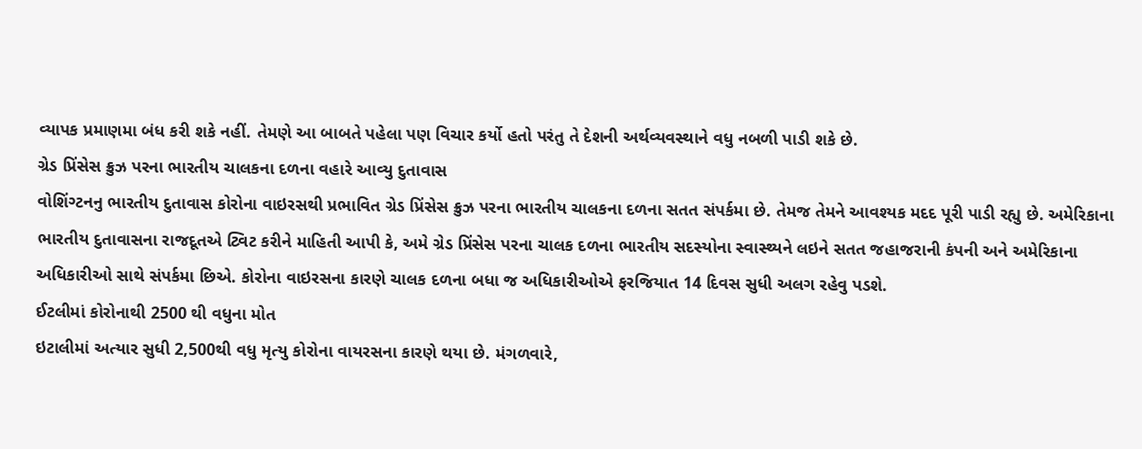વ્યાપક પ્રમાણમા બંધ કરી શકે નહીં. તેમણે આ બાબતે પહેલા પણ વિચાર કર્યો હતો પરંતુ તે દેશની અર્થવ્યવસ્થાને વધુ નબળી પાડી શકે છે.
ગ્રેડ પ્રિંસેસ ક્રુઝ પરના ભારતીય ચાલકના દળના વહારે આવ્યુ દુતાવાસ
વોશિંગ્ટનનુ ભારતીય દુતાવાસ કોરોના વાઇરસથી પ્રભાવિત ગ્રેડ પ્રિંસેસ ક્રુઝ પરના ભારતીય ચાલકના દળના સતત સંપર્કમા છે. તેમજ તેમને આવશ્યક મદદ પૂરી પાડી રહ્યુ છે. અમેરિકાના ભારતીય દુતાવાસના રાજદૂતએ ટ્વિટ કરીને માહિતી આપી કે, અમે ગ્રેડ પ્રિંસેસ પરના ચાલક દળના ભારતીય સદસ્યોના સ્વાસ્થ્યને લઇને સતત જહાજરાની કંપની અને અમેરિકાના અધિકારીઓ સાથે સંપર્કમા છિએ. કોરોના વાઇરસના કારણે ચાલક દળના બધા જ અધિકારીઓએ ફરજિયાત 14 દિવસ સુધી અલગ રહેવુ પડશે.
ઈટલીમાં કોરોનાથી 2500 થી વધુના મોત
ઇટાલીમાં અત્યાર સુધી 2,500થી વધુ મૃત્યુ કોરોના વાયરસના કારણે થયા છે. મંગળવારે,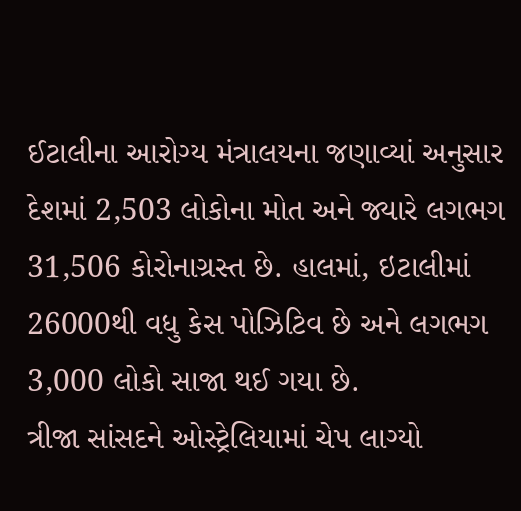ઈટાલીના આરોગ્ય મંત્રાલયના જણાવ્યાં અનુસાર દેશમાં 2,503 લોકોના મોત અને જ્યારે લગભગ 31,506 કોરોનાગ્રસ્ત છે. હાલમાં, ઇટાલીમાં 26000થી વધુ કેસ પોઝિટિવ છે અને લગભગ 3,000 લોકો સાજા થઈ ગયા છે.
ત્રીજા સાંસદને ઓસ્ટ્રેલિયામાં ચેપ લાગ્યો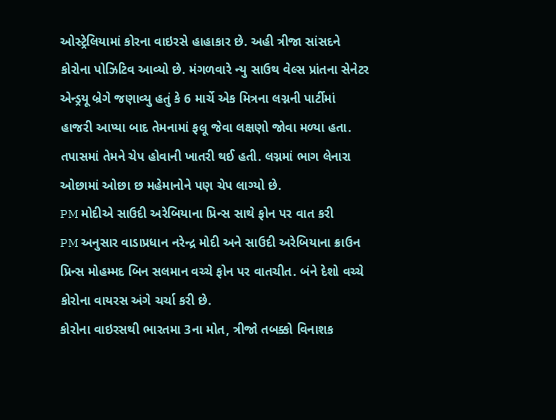ઓસ્ટ્રેલિયામાં કોરના વાઇરસે હાહાકાર છે. અહી ત્રીજા સાંસદને કોરોના પોઝિટિવ આવ્યો છે. મંગળવારે ન્યુ સાઉથ વેલ્સ પ્રાંતના સેનેટર એન્ડ્રયૂ બ્રેગે જણાવ્યુ હતું કે 6 માર્ચે એક મિત્રના લગ્નની પાર્ટીમાં હાજરી આપ્યા બાદ તેમનામાં ફલૂ જેવા લક્ષણો જોવા મળ્યા હતા. તપાસમાં તેમને ચેપ હોવાની ખાતરી થઈ હતી. લગ્નમાં ભાગ લેનારા ઓછામાં ઓછા છ મહેમાનોને પણ ચેપ લાગ્યો છે.
PM મોદીએ સાઉદી અરેબિયાના પ્રિન્સ સાથે ફોન પર વાત કરી
PM અનુસાર વાડાપ્રધાન નરેન્દ્ર મોદી અને સાઉદી અરેબિયાના ક્રાઉન પ્રિન્સ મોહમ્મદ બિન સલમાન વચ્ચે ફોન પર વાતચીત. બંને દેશો વચ્ચે કોરોના વાયરસ અંગે ચર્ચા કરી છે.
કોરોના વાઇરસથી ભારતમા 3ના મોત, ત્રીજો તબક્કો વિનાશક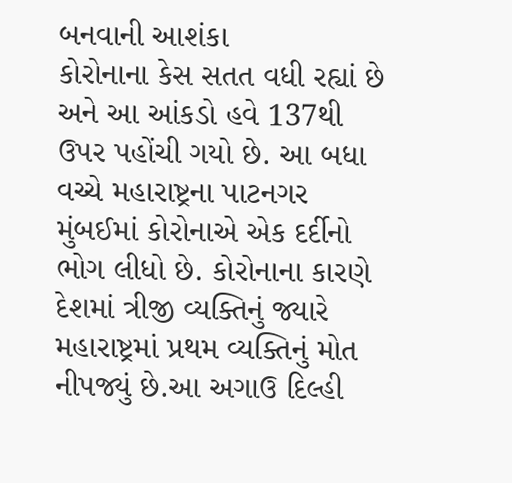બનવાની આશંકા
કોરોનાના કેસ સતત વધી રહ્યાં છે અને આ આંકડો હવે 137થી ઉપર પહોંચી ગયો છે. આ બધા વચ્ચે મહારાષ્ટ્રના પાટનગર મુંબઈમાં કોરોનાએ એક દર્દીનો ભોગ લીધો છે. કોરોનાના કારણે દેશમાં ત્રીજી વ્યક્તિનું જ્યારે મહારાષ્ટ્રમાં પ્રથમ વ્યક્તિનું મોત નીપજ્યું છે.આ અગાઉ દિલ્હી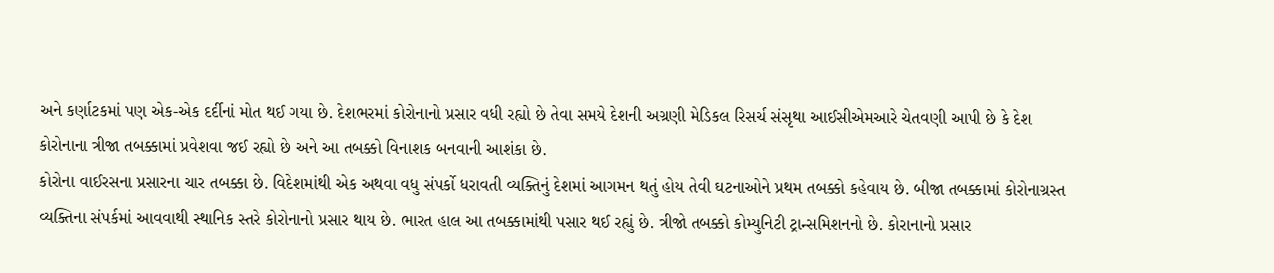અને કર્ણાટકમાં પણ એક-એક દર્દીનાં મોત થઈ ગયા છે. દેશભરમાં કોરોનાનો પ્રસાર વધી રહ્યો છે તેવા સમયે દેશની અગ્રણી મેડિકલ રિસર્ચ સંસૃથા આઈસીએમઆરે ચેતવણી આપી છે કે દેશ કોરોનાના ત્રીજા તબક્કામાં પ્રવેશવા જઈ રહ્યો છે અને આ તબક્કો વિનાશક બનવાની આશંકા છે.
કોરોના વાઈરસના પ્રસારના ચાર તબક્કા છે. વિદેશમાંથી એક અથવા વધુ સંપર્કો ધરાવતી વ્યક્તિનું દેશમાં આગમન થતું હોય તેવી ઘટનાઓને પ્રથમ તબક્કો કહેવાય છે. બીજા તબક્કામાં કોરોનાગ્રસ્ત વ્યક્તિના સંપર્કમાં આવવાથી સ્થાનિક સ્તરે કોરોનાનો પ્રસાર થાય છે. ભારત હાલ આ તબક્કામાંથી પસાર થઈ રહ્યું છે. ત્રીજો તબક્કો કોમ્યુનિટી ટ્રાન્સમિશનનો છે. કોરાનાનો પ્રસાર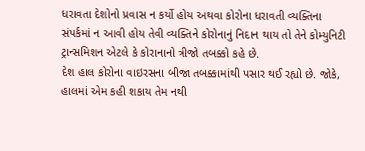ધરાવતા દેશોનો પ્રવાસ ન કર્યો હોય અથવા કોરોના ધરાવતી વ્યક્તિના સંપર્કમાં ન આવી હોય તેવી વ્યક્તિને કોરોનાનું નિદાન થાય તો તેને કોમ્યુનિટી ટ્રાન્સમિશન એટલે કે કોરાનાનો ત્રીજો તબક્કો કહે છે.
દેશ હાલ કોરોના વાઇરસના બીજા તબક્કામાંથી પસાર થઈ રહ્યો છે. જોકે, હાલમાં એમ કહી શકાય તેમ નથી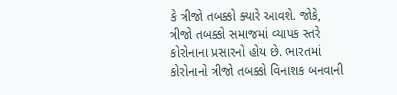કે ત્રીજો તબક્કો ક્યારે આવશે. જોકે, ત્રીજો તબક્કો સમાજમાં વ્યાપક સ્તરે કોરોનાના પ્રસારનો હોય છે. ભારતમાં કોરોનાનો ત્રીજો તબક્કો વિનાશક બનવાની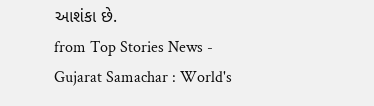આશંકા છે.
from Top Stories News - Gujarat Samachar : World's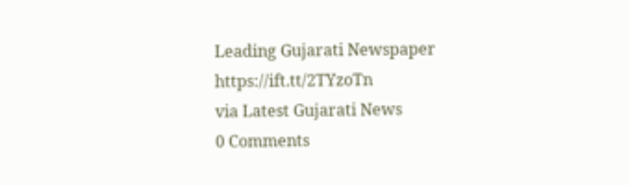Leading Gujarati Newspaper https://ift.tt/2TYzoTn
via Latest Gujarati News
0 Comments